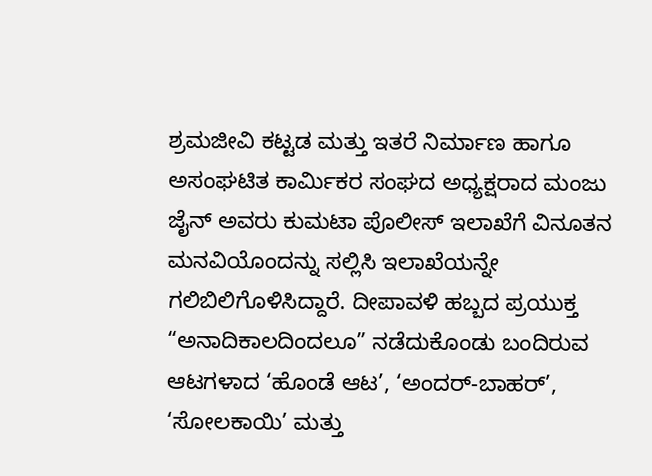ಶ್ರಮಜೀವಿ ಕಟ್ಟಡ ಮತ್ತು ಇತರೆ ನಿರ್ಮಾಣ ಹಾಗೂ ಅಸಂಘಟಿತ ಕಾರ್ಮಿಕರ ಸಂಘದ ಅಧ್ಯಕ್ಷರಾದ ಮಂಜು ಜೈನ್ ಅವರು ಕುಮಟಾ ಪೊಲೀಸ್ ಇಲಾಖೆಗೆ ವಿನೂತನ ಮನವಿಯೊಂದನ್ನು ಸಲ್ಲಿಸಿ ಇಲಾಖೆಯನ್ನೇ ಗಲಿಬಿಲಿಗೊಳಿಸಿದ್ದಾರೆ. ದೀಪಾವಳಿ ಹಬ್ಬದ ಪ್ರಯುಕ್ತ “ಅನಾದಿಕಾಲದಿಂದಲೂ” ನಡೆದುಕೊಂಡು ಬಂದಿರುವ ಆಟಗಳಾದ ‘ಹೊಂಡೆ ಆಟ’, ‘ಅಂದರ್-ಬಾಹರ್’, ‘ಸೋಲಕಾಯಿ’ ಮತ್ತು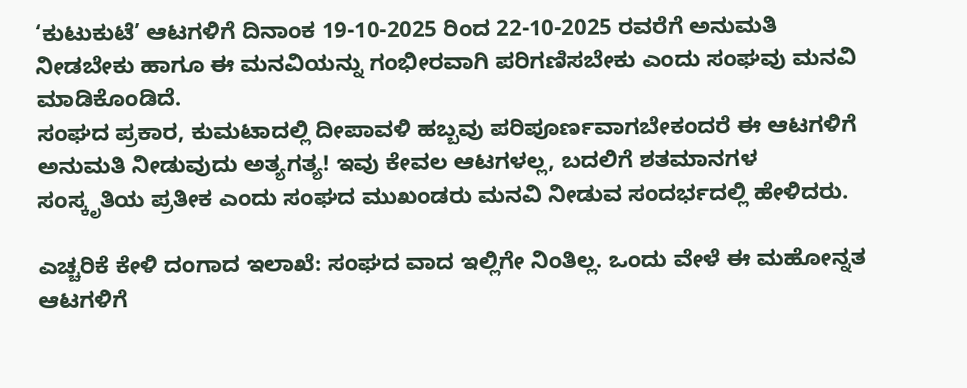‘ಕುಟುಕುಟೆ’ ಆಟಗಳಿಗೆ ದಿನಾಂಕ 19-10-2025 ರಿಂದ 22-10-2025 ರವರೆಗೆ ಅನುಮತಿ ನೀಡಬೇಕು ಹಾಗೂ ಈ ಮನವಿಯನ್ನು ಗಂಭೀರವಾಗಿ ಪರಿಗಣಿಸಬೇಕು ಎಂದು ಸಂಘವು ಮನವಿ ಮಾಡಿಕೊಂಡಿದೆ.
ಸಂಘದ ಪ್ರಕಾರ, ಕುಮಟಾದಲ್ಲಿ ದೀಪಾವಳಿ ಹಬ್ಬವು ಪರಿಪೂರ್ಣವಾಗಬೇಕಂದರೆ ಈ ಆಟಗಳಿಗೆ ಅನುಮತಿ ನೀಡುವುದು ಅತ್ಯಗತ್ಯ! ಇವು ಕೇವಲ ಆಟಗಳಲ್ಲ, ಬದಲಿಗೆ ಶತಮಾನಗಳ ಸಂಸ್ಕೃತಿಯ ಪ್ರತೀಕ ಎಂದು ಸಂಘದ ಮುಖಂಡರು ಮನವಿ ನೀಡುವ ಸಂದರ್ಭದಲ್ಲಿ ಹೇಳಿದರು.

ಎಚ್ಚರಿಕೆ ಕೇಳಿ ದಂಗಾದ ಇಲಾಖೆ: ಸಂಘದ ವಾದ ಇಲ್ಲಿಗೇ ನಿಂತಿಲ್ಲ. ಒಂದು ವೇಳೆ ಈ ಮಹೋನ್ನತ ಆಟಗಳಿಗೆ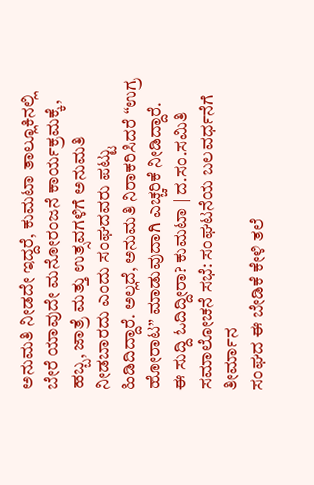ಅನುಮತಿ ನೀಡದೇ ಇದ್ದರೆ, ಕುಮಟಾ ತಾಲ್ಲೂಕಿನಲ್ಲಿ ಬೇರೆ ಯಾವುದೇ ಮನೋರಂಜನೆ ಕಾರ್ಯಕ್ರಮಕ್ಕೆ, ಹಬ್ಬ, ಜಾತ್ರೆ ಮತ್ತು ಉತ್ಸವಗಳಿಗೆ ಅನುಮತಿ ನೀಡಬಾರದು ಎಂದು ಸಂಘದವರು ಪಟ್ಟು ಹಿಡಿದಿದ್ದಾರೆ. ಅಲ್ಲದೆ, ಅನುಮತಿ ನಿರಾಕರಿಸಿದರೆ “ಉಗ್ರ ಹೋರಾಟ” ಮಾಡುವುದಾಗಿ ಎಚ್ಚರಿಕೆ ನೀಡಿದ್ದಾರೆ.
ಈ ಸುದ್ದಿ ಓದಿದ್ದೀರಾ? ಕುಮಟಾ | ದ.ಸಂ.ಸಮಿತಿ ಸಮಾಲೋಚನೆ ಸಭೆ: ಸಂಘಟನೆಯ ಬಲವರ್ಧನೆಗೆ ತೀರ್ಮಾನ
ಸಂಘದ ಈ ಬೇಡಿಕೆ ಕೇಳಿ ತಲೆ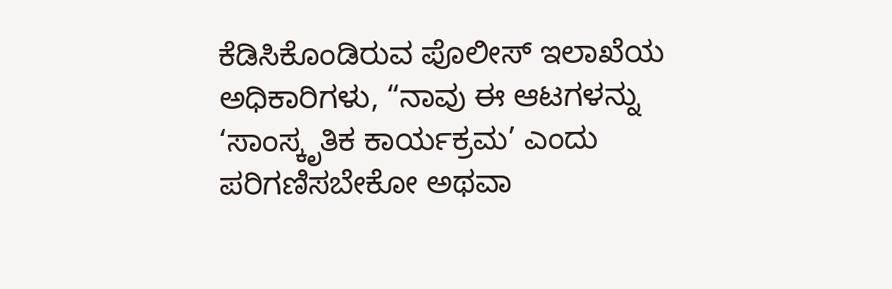ಕೆಡಿಸಿಕೊಂಡಿರುವ ಪೊಲೀಸ್ ಇಲಾಖೆಯ ಅಧಿಕಾರಿಗಳು, “ನಾವು ಈ ಆಟಗಳನ್ನು ‘ಸಾಂಸ್ಕೃತಿಕ ಕಾರ್ಯಕ್ರಮ’ ಎಂದು ಪರಿಗಣಿಸಬೇಕೋ ಅಥವಾ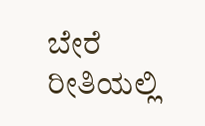ಬೇರೆ ರೀತಿಯಲ್ಲಿ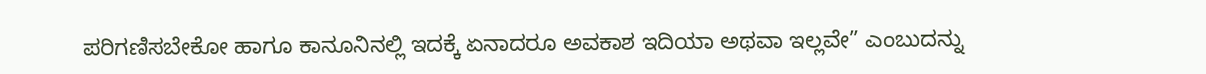ಪರಿಗಣಿಸಬೇಕೋ ಹಾಗೂ ಕಾನೂನಿನಲ್ಲಿ ಇದಕ್ಕೆ ಏನಾದರೂ ಅವಕಾಶ ಇದಿಯಾ ಅಥವಾ ಇಲ್ಲವೇ” ಎಂಬುದನ್ನು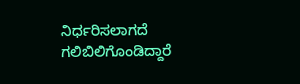ನಿರ್ಧರಿಸಲಾಗದೆ ಗಲಿಬಿಲಿಗೊಂಡಿದ್ದಾರೆ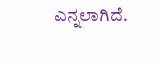ಎನ್ನಲಾಗಿದೆ.